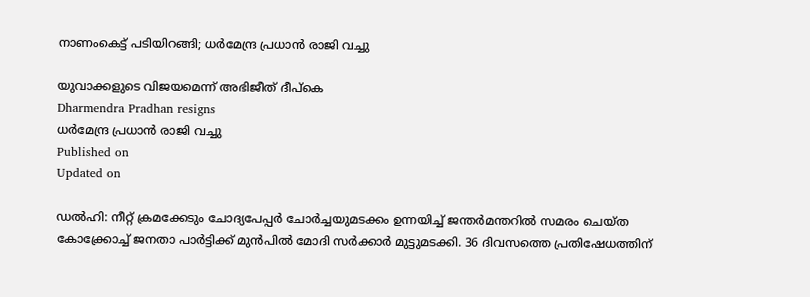നാണംകെട്ട് പടിയിറങ്ങി; ധർമേന്ദ്ര പ്രധാൻ രാജി വച്ചു

യുവാക്കളുടെ വിജയമെന്ന് അഭിജീത് ദീപ്‌കെ
Dharmendra Pradhan resigns
ധർമേന്ദ്ര പ്രധാൻ രാജി വച്ചു
Published on
Updated on

ഡൽഹി: നീറ്റ് ക്രമക്കേടും ചോദ്യപേപ്പർ ചോർച്ചയുമടക്കം ഉന്നയിച്ച് ജന്തർമന്തറിൽ സമരം ചെയ്ത കോക്ക്രോച്ച് ജനതാ പാർട്ടിക്ക് മുൻപിൽ മോദി സർക്കാർ മുട്ടുമടക്കി. 36 ദിവസത്തെ പ്രതിഷേധത്തിന്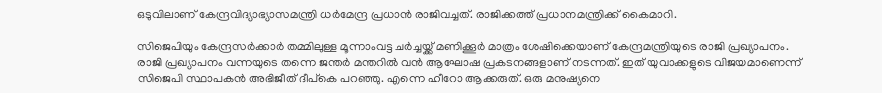ഒടുവിലാണ് കേന്ദ്രവിദ്യാഭ്യാസമന്ത്രി ധർമേന്ദ്ര പ്രധാൻ രാജിവച്ചത്. രാജിക്കത്ത് പ്രധാനമന്ത്രിക്ക് കൈമാറി.

സിജെപിയും കേന്ദ്രസർക്കാർ തമ്മിലുള്ള മൂന്നാംവട്ട ചർച്ചയ്ക്ക് മണിക്കൂർ മാത്രം ശേഷിക്കെയാണ് കേന്ദ്രമന്ത്രിയുടെ രാജി പ്രഖ്യാപനം. രാജി പ്രഖ്യാപനം വന്നയുടെ തന്നെ ജന്തർ മന്തറിൽ വൻ ആഘോഷ പ്രകടനങ്ങളാണ് നടന്നത്. ഇത് യുവാക്കളുടെ വിജയമാണെന്ന് സിജെപി സ്ഥാപകൻ അഭിജീത് ദീപ്കെ പറഞ്ഞു. എന്നെ ഹീറോ ആക്കരുത്. ഒരു മനുഷ്യനെ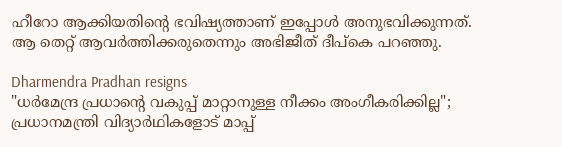ഹീറോ ആക്കിയതിൻ്റെ ഭവിഷ്യത്താണ് ഇപ്പോള്‍ അനുഭവിക്കുന്നത്. ആ തെറ്റ് ആവര്‍ത്തിക്കരുതെന്നും അഭിജീത് ദീപ്‌കെ പറഞ്ഞു.

Dharmendra Pradhan resigns
"ധർമേന്ദ്ര പ്രധാൻ്റെ വകുപ്പ് മാറ്റാനുള്ള നീക്കം അംഗീകരിക്കില്ല"; പ്രധാനമന്ത്രി വിദ്യാർഥികളോട് മാപ്പ്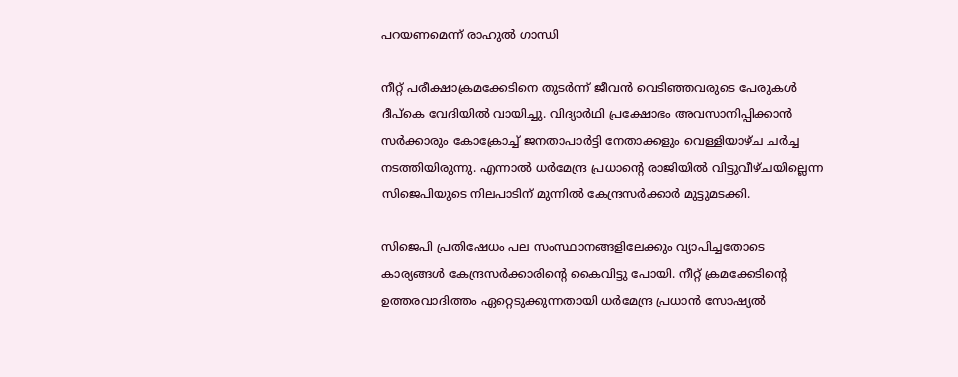പറയണമെന്ന് രാഹുൽ ഗാന്ധി

നീറ്റ് പരീക്ഷാക്രമക്കേടിനെ തുടർന്ന് ജീവൻ വെടിഞ്ഞവരുടെ പേരുകൾ ദീപ്കെ വേദിയിൽ വായിച്ചു. വിദ്യാർഥി പ്രക്ഷോഭം അവസാനിപ്പിക്കാൻ സർക്കാരും കോക്രോച്ച് ജനതാപാർട്ടി നേതാക്കളും വെള്ളിയാഴ്ച ചർച്ച നടത്തിയിരുന്നു. എന്നാൽ ധർമേന്ദ്ര പ്രധാൻ്റെ രാജിയിൽ വിട്ടുവീഴ്ചയില്ലെന്ന സിജെപിയുടെ നിലപാടിന് മുന്നിൽ കേന്ദ്രസർക്കാർ മുട്ടുമടക്കി.

സിജെപി പ്രതിഷേധം പല സംസ്ഥാനങ്ങളിലേക്കും വ്യാപിച്ചതോടെ കാര്യങ്ങൾ കേന്ദ്രസർക്കാരിൻ്റെ കൈവിട്ടു പോയി. നീറ്റ് ക്രമക്കേടിൻ്റെ ഉത്തരവാദിത്തം ഏറ്റെടുക്കുന്നതായി ധർമേന്ദ്ര പ്രധാൻ സോഷ്യൽ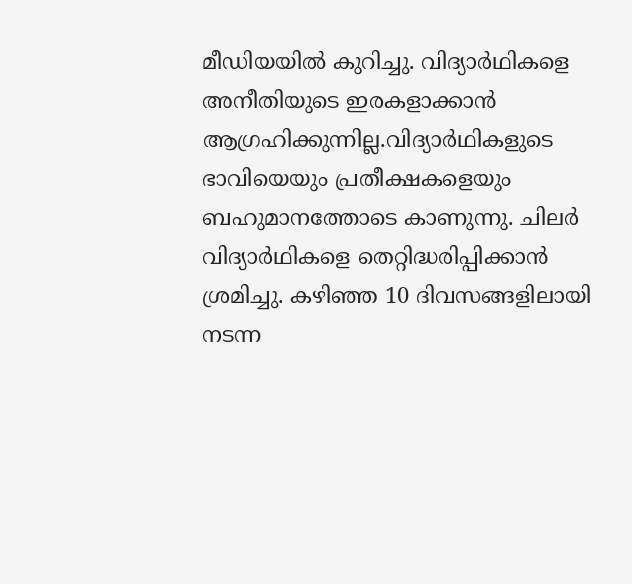മീഡിയയിൽ കുറിച്ചു. വിദ്യാർഥികളെ അനീതിയുടെ ഇരകളാക്കാൻ ആഗ്രഹിക്കുന്നില്ല.വിദ്യാർഥികളുടെ ഭാവിയെയും പ്രതീക്ഷകളെയും ബഹുമാനത്തോടെ കാണുന്നു. ചിലർ വിദ്യാർഥികളെ തെറ്റിദ്ധരിപ്പിക്കാൻ ശ്രമിച്ചു. കഴിഞ്ഞ 10 ദിവസങ്ങളിലായി നടന്ന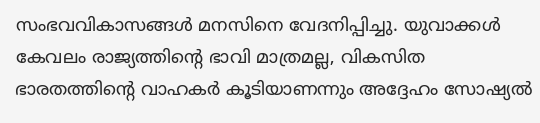സംഭവവികാസങ്ങൾ മനസിനെ വേദനിപ്പിച്ചു. യുവാക്കൾ കേവലം രാജ്യത്തിൻ്റെ ഭാവി മാത്രമല്ല, വികസിത ഭാരതത്തിൻ്റെ വാഹകർ കൂടിയാണന്നും അദ്ദേഹം സോഷ്യൽ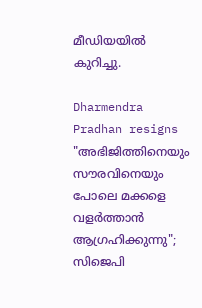മീഡിയയിൽ കുറിച്ചു.

Dharmendra Pradhan resigns
"അഭിജിത്തിനെയും സൗരവിനെയും പോലെ മക്കളെ വളർത്താൻ ആഗ്രഹിക്കുന്നു"; സിജെപി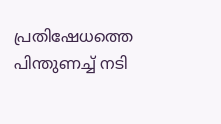പ്രതിഷേധത്തെ പിന്തുണച്ച് നടി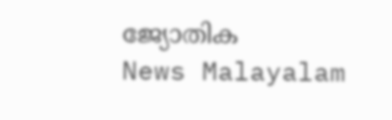ജ്യോതിക
News Malayalam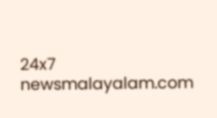24x7
newsmalayalam.com